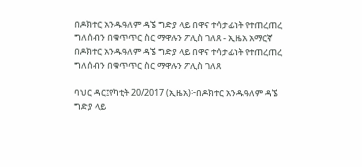በዶክተር አንዱዓለም ዳኜ ግድያ ላይ በዋና ተሳታፊነት የተጠረጠረ ግለሰብን በቁጥጥር ስር ማዋሉን ፖሊስ ገለጸ - ኢዜአ አማርኛ
በዶክተር አንዱዓለም ዳኜ ግድያ ላይ በዋና ተሳታፊነት የተጠረጠረ ግለሰብን በቁጥጥር ስር ማዋሉን ፖሊስ ገለጸ

ባህር ዳር፤የካቲት 20/2017 (ኢዜአ)፦በዶክተር አንዱዓለም ዳኜ ግድያ ላይ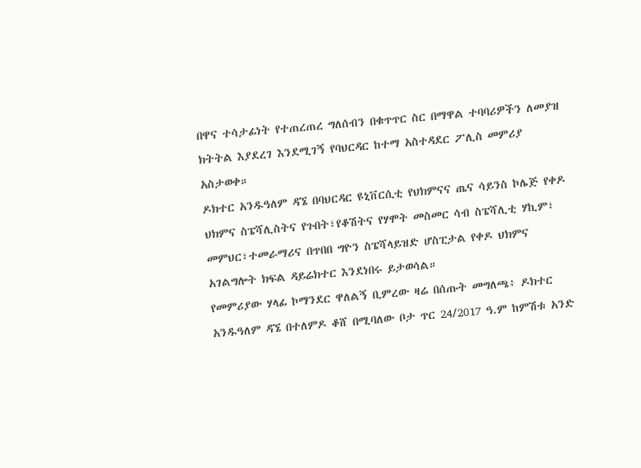በዋና ተሳታፊነት የተጠረጠረ ግለሰብን በቁጥጥር ስር በማዋል ተባባሪዎችን ለመያዝ ክትትል እያደረገ እንደሚገኝ የባህርዳር ከተማ አስተዳደር ፖሊስ መምሪያ አስታወቀ።
ዶክተር አንዱዓለም ዳኜ በባህርዳር ዩኒቨርሲቲ የህክምናና ጤና ሳይንስ ኮሌጅ የቀዶ ህክምና ስፔሻሊስትና የጉበት፣የቆሽትና የሃሞት መስመር ሳብ ስፔሻሊቲ ሃኪም፣ መምህር፣ተመራማሪና በጥበበ ግዮን ስፔሻላይዝድ ሆስፒታል የቀዶ ህክምና አገልግሎት ክፍል ዳይሬክተር እንደነበሩ ይታወሳል።
የመምሪያው ሃላፊ ኮማንደር ዋለልኝ ቢምረው ዛሬ በሰጡት መግለጫ፥ ዶክተር አንዱዓለም ዳኜ በተለምዶ ቆሸ በሚባለው ቦታ ጥር 24/2017 ዓ.ም ከምሽቱ አንድ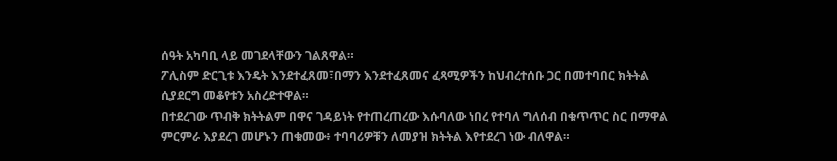ሰዓት አካባቢ ላይ መገደላቸውን ገልጸዋል።
ፖሊስም ድርጊቱ እንዴት እንደተፈጸመ፣በማን እንደተፈጸመና ፈጻሚዎችን ከህብረተሰቡ ጋር በመተባበር ክትትል ሲያደርግ መቆየቱን አስረድተዋል።
በተደረገው ጥብቅ ክትትልም በዋና ገዳይነት የተጠረጠረው እሱባለው ነበረ የተባለ ግለሰብ በቁጥጥር ስር በማዋል ምርምራ እያደረገ መሆኑን ጠቁመው፥ ተባባሪዎቹን ለመያዝ ክትትል እየተደረገ ነው ብለዋል።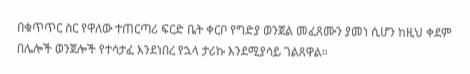በቁጥጥር ስር የዋለው ተጠርጣሪ ፍርድ ቤት ቀርቦ የግድያ ወንጀል መፈጸሙን ያመነ ሲሆን ከዚህ ቀደም በሌሎች ወንጀሎች የተሳታፈ እንደነበረ የኋላ ታሪኩ እንደሚያሳይ ገልጸዋል።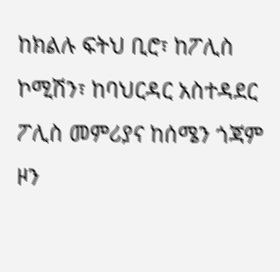ከክልሉ ፍትህ ቢሮ፣ ከፖሊስ ኮሚሽን፣ ከባህርዳር አስተዳደር ፖሊስ መምሪያና ከሰሜን ጎጃም ዞን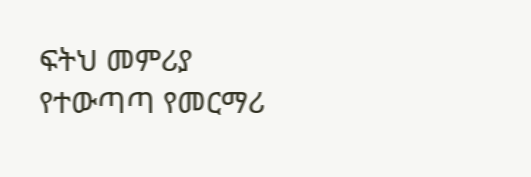ፍትህ መምሪያ የተውጣጣ የመርማሪ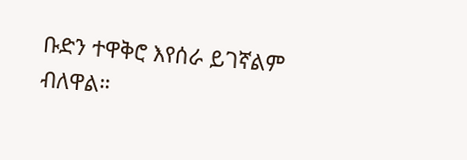ቡድን ተዋቅሮ እየሰራ ይገኛልም ብለዋል።